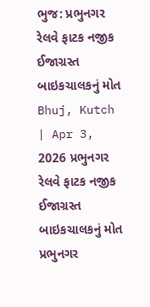ભુજ: પ્રભુનગર રેલવે ફાટક નજીક ઈજાગ્રસ્ત બાઇકચાલકનું મોત
Bhuj, Kutch | Apr 3, 2026 પ્રભુનગર રેલવે ફાટક નજીક ઈજાગ્રસ્ત બાઇકચાલકનું મોત પ્રભુનગર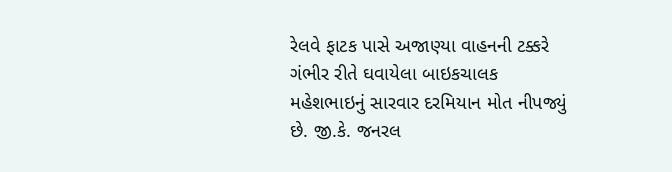રેલવે ફાટક પાસે અજાણ્યા વાહનની ટક્કરે ગંભીર રીતે ઘવાયેલા બાઇકચાલક મહેશભાઇનું સારવાર દરમિયાન મોત નીપજ્યું છે. જી.કે. જનરલ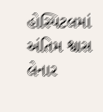હોસ્પિટલમાં અંતિમ શ્વાસ લેનાર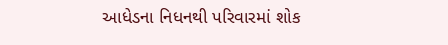આધેડના નિધનથી પરિવારમાં શોક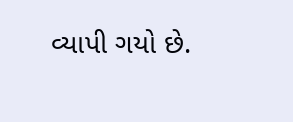વ્યાપી ગયો છે.